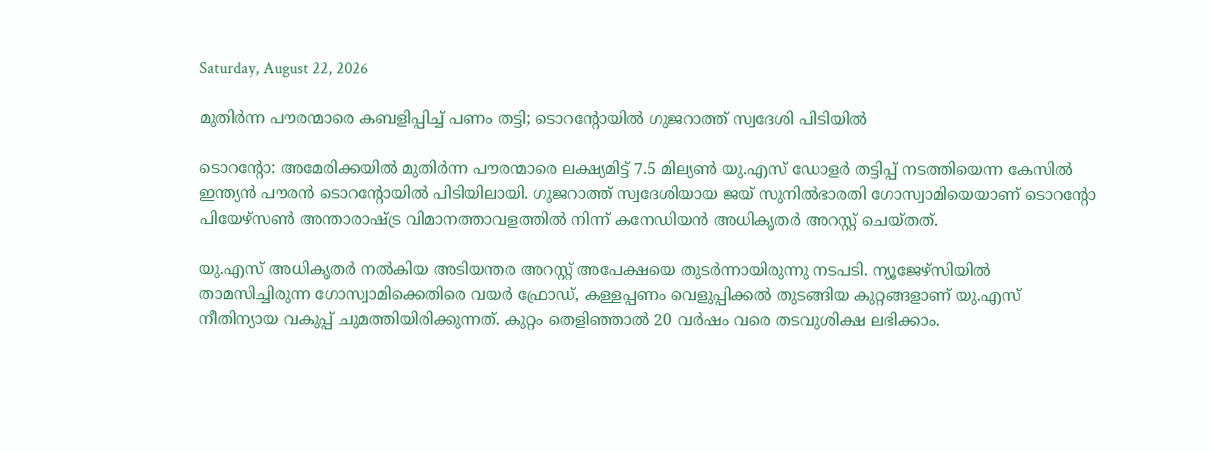Saturday, August 22, 2026

മുതിർന്ന പൗരന്മാരെ കബളിപ്പിച്ച് പണം തട്ടി; ടൊറന്റോയിൽ ഗുജറാത്ത് സ്വദേശി പിടിയിൽ

ടൊറന്റോ: അമേരിക്കയിൽ മുതിർന്ന പൗരന്മാരെ ലക്ഷ്യമിട്ട് 7.5 മില്യൺ യു.എസ് ഡോളർ തട്ടിപ്പ് നടത്തിയെന്ന കേസിൽ ഇന്ത്യൻ പൗരൻ ടൊറന്റോയിൽ പിടിയിലായി. ഗുജറാത്ത് സ്വദേശിയായ ജയ് സുനിൽഭാരതി ഗോസ്വാമിയെയാണ് ടൊറന്റോ പിയേഴ്‌സൺ അന്താരാഷ്ട്ര വിമാനത്താവളത്തിൽ നിന്ന് കനേഡിയൻ അധികൃതർ അറസ്റ്റ് ചെയ്തത്.

യു.എസ് അധികൃതർ നൽകിയ അടിയന്തര അറസ്റ്റ് അപേക്ഷയെ തുടർന്നായിരുന്നു നടപടി. ന്യൂജേഴ്‌സിയിൽ താമസിച്ചിരുന്ന ഗോസ്വാമിക്കെതിരെ വയർ ഫ്രോഡ്, കള്ളപ്പണം വെളുപ്പിക്കൽ തുടങ്ങിയ കുറ്റങ്ങളാണ് യു.എസ് നീതിന്യായ വകുപ്പ് ചുമത്തിയിരിക്കുന്നത്. കുറ്റം തെളിഞ്ഞാൽ 20 വർഷം വരെ തടവുശിക്ഷ ലഭിക്കാം.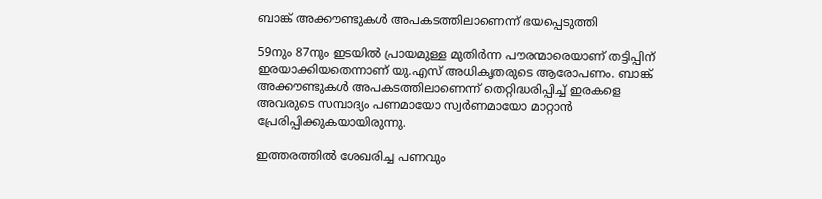ബാങ്ക് അക്കൗണ്ടുകൾ അപകടത്തിലാണെന്ന് ഭയപ്പെടുത്തി

59നും 87നും ഇടയിൽ പ്രായമുള്ള മുതിർന്ന പൗരന്മാരെയാണ് തട്ടിപ്പിന് ഇരയാക്കിയതെന്നാണ് യു.എസ് അധികൃതരുടെ ആരോപണം. ബാങ്ക് അക്കൗണ്ടുകൾ അപകടത്തിലാണെന്ന് തെറ്റിദ്ധരിപ്പിച്ച് ഇരകളെ അവരുടെ സമ്പാദ്യം പണമായോ സ്വർണമായോ മാറ്റാൻ പ്രേരിപ്പിക്കുകയായിരുന്നു.

ഇത്തരത്തിൽ ശേഖരിച്ച പണവും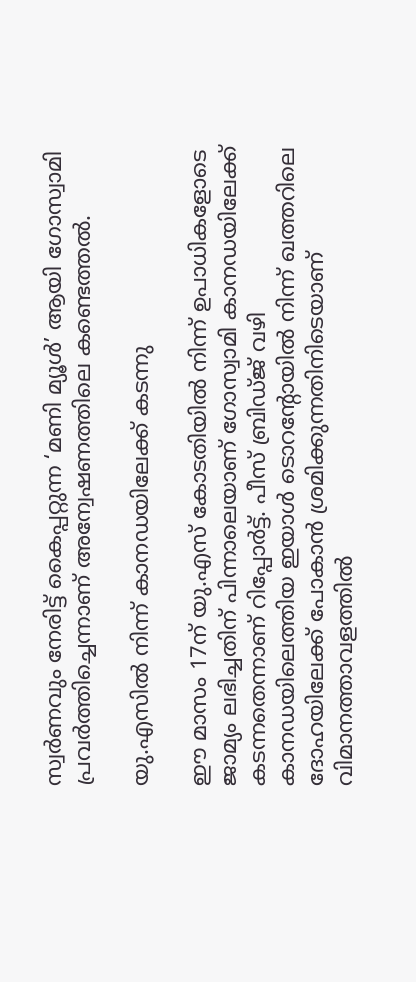സ്വർണവും നേരിട്ട് കൈപ്പറ്റുന്ന ‘മണി മ്യൂൾ’ ആയി ഗോസ്വാമി പ്രവർത്തിച്ചെന്നാണ് അന്വേഷണത്തിലെ കണ്ടെത്തൽ.

യു.എസിൽ നിന്ന് കാനഡയിലേക്ക് കടന്നു

ഈ മാസം 17ന് യു.എസ് കോടതിയിൽ നിന്ന് ഉപാധികളോടെ ജാമ്യം ലഭിച്ചതിന് പിന്നാലെയാണ് ഗോസ്വാമി കാനഡയിലേക്ക് കടന്നതെന്നാണ് റിപ്പോർട്ട്. പീസ് ബ്രിഡ്ജ് വഴി കാനഡയിലെത്തിയ ഇയാൾ ടൊറന്റോയിൽ നിന്ന് ഖത്തറിലെ ദോഹയിലേക്ക് പോകാൻ ശ്രമിക്കുന്നതിനിടെയാണ് വിമാനത്താവളത്തിൽ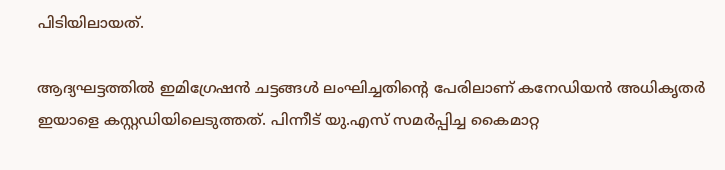പിടിയിലായത്.

ആദ്യഘട്ടത്തിൽ ഇമിഗ്രേഷൻ ചട്ടങ്ങൾ ലംഘിച്ചതിന്റെ പേരിലാണ് കനേഡിയൻ അധികൃതർ ഇയാളെ കസ്റ്റഡിയിലെടുത്തത്. പിന്നീട് യു.എസ് സമർപ്പിച്ച കൈമാറ്റ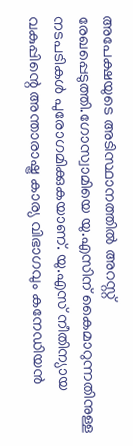അപേക്ഷയുടെ അടിസ്ഥാനത്തിൽ അറസ്റ്റ് രേഖപ്പെടുത്തി.ഗോസ്വാമിയെ യു.എസിന് കൈമാറുന്നതിനുള്ള നടപടികൾ പുരോഗമിക്കുകയാണ്. യു.എസ് നീതിന്യായ വകുപ്പിന്റെ അന്താരാഷ്ട്ര കാര്യ വിഭാഗവും കനേഡിയൻ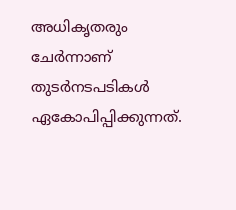അധികൃതരും ചേർന്നാണ് തുടർനടപടികൾ ഏകോപിപ്പിക്കുന്നത്.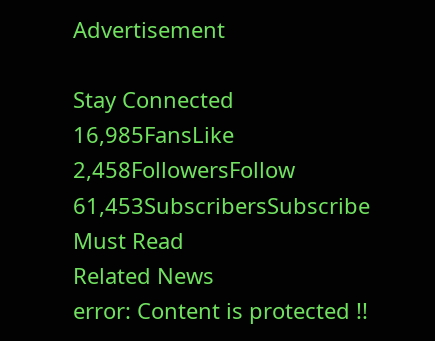Advertisement

Stay Connected
16,985FansLike
2,458FollowersFollow
61,453SubscribersSubscribe
Must Read
Related News
error: Content is protected !!